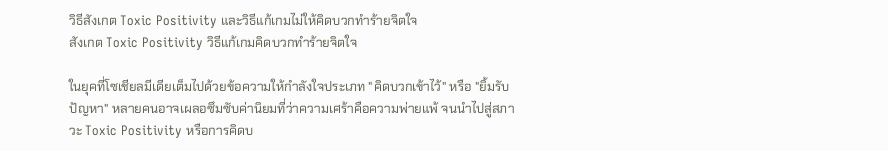วิธีสังเกต Toxic Positivity และวิธีแก้เกมไม่ให้คิดบวกทำร้ายจิตใจ
สังเกต Toxic Positivity วิธีแก้เกมคิดบวกทำร้ายจิตใจ

ในยุคที่โซเชียลมีเดียเต็มไปด้วยข้อความให้กำลังใจประเภท "คิดบวกเข้าไว้" หรือ "ยิ้มรับปัญหา" หลายคนอาจเผลอซึมซับค่านิยมที่ว่าความเศร้าคือความพ่ายแพ้ จนนำไปสู่สภาวะ Toxic Positivity หรือการคิดบ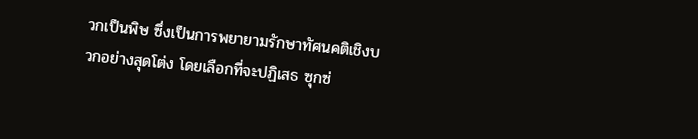วกเป็นพิษ ซึ่งเป็นการพยายามรักษาทัศนคติเชิงบวกอย่างสุดโต่ง โดยเลือกที่จะปฏิเสธ ซุกซ่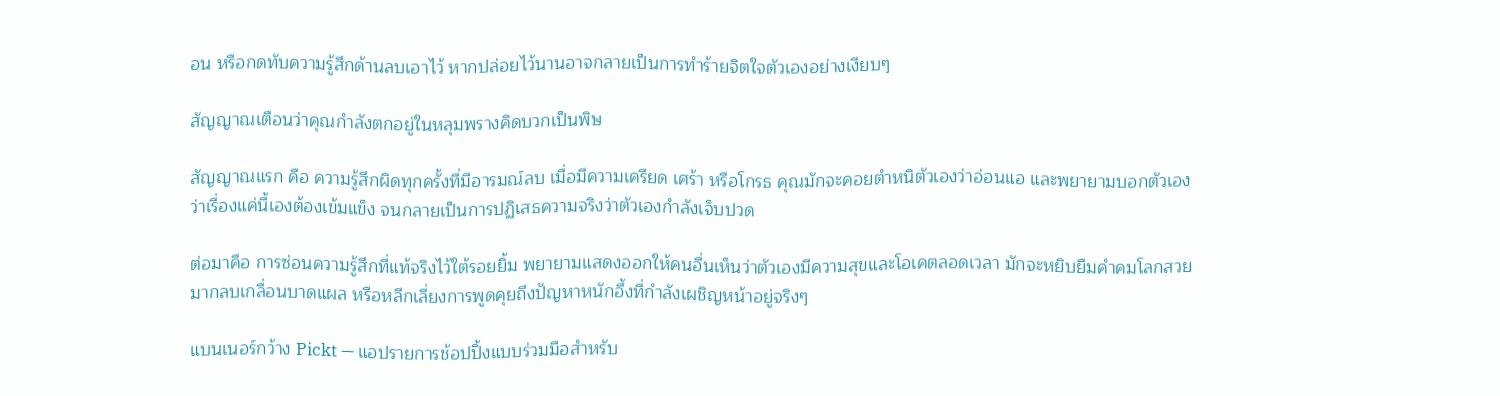อน หรือกดทับความรู้สึกด้านลบเอาไว้ หากปล่อยไว้นานอาจกลายเป็นการทำร้ายจิตใจตัวเองอย่างเงียบๆ

สัญญาณเตือนว่าคุณกำลังตกอยู่ในหลุมพรางคิดบวกเป็นพิษ

สัญญาณแรก คือ ความรู้สึกผิดทุกครั้งที่มีอารมณ์ลบ เมื่อมีความเครียด เศร้า หรือโกรธ คุณมักจะคอยตำหนิตัวเองว่าอ่อนแอ และพยายามบอกตัวเองว่าเรื่องแค่นี้เองต้องเข้มแข็ง จนกลายเป็นการปฏิเสธความจริงว่าตัวเองกำลังเจ็บปวด

ต่อมาคือ การซ่อนความรู้สึกที่แท้จริงไว้ใต้รอยยิ้ม พยายามแสดงออกให้คนอื่นเห็นว่าตัวเองมีความสุขและโอเคตลอดเวลา มักจะหยิบยืมคำคมโลกสวยมากลบเกลื่อนบาดแผล หรือหลีกเลี่ยงการพูดคุยถึงปัญหาหนักอึ้งที่กำลังเผชิญหน้าอยู่จริงๆ

แบนเนอร์กว้าง Pickt — แอปรายการช้อปปิ้งแบบร่วมมือสำหรับ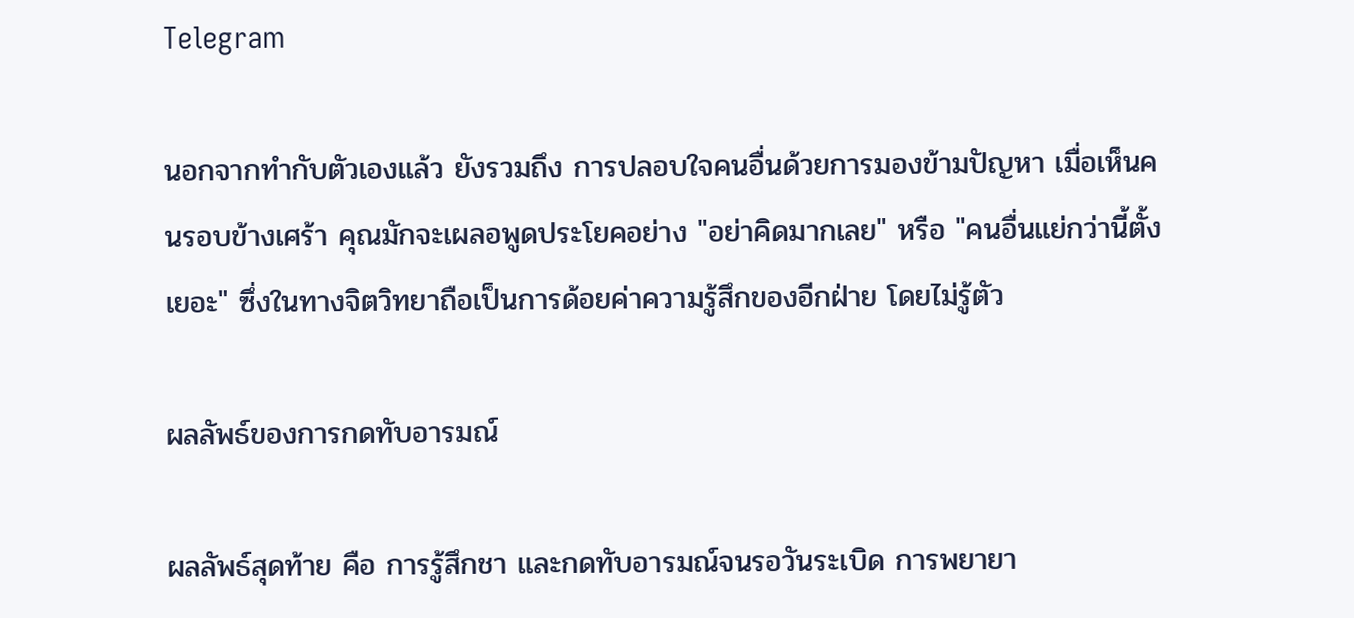Telegram

นอกจากทำกับตัวเองแล้ว ยังรวมถึง การปลอบใจคนอื่นด้วยการมองข้ามปัญหา เมื่อเห็นคนรอบข้างเศร้า คุณมักจะเผลอพูดประโยคอย่าง "อย่าคิดมากเลย" หรือ "คนอื่นแย่กว่านี้ตั้งเยอะ" ซึ่งในทางจิตวิทยาถือเป็นการด้อยค่าความรู้สึกของอีกฝ่าย โดยไม่รู้ตัว

ผลลัพธ์ของการกดทับอารมณ์

ผลลัพธ์สุดท้าย คือ การรู้สึกชา และกดทับอารมณ์จนรอวันระเบิด การพยายา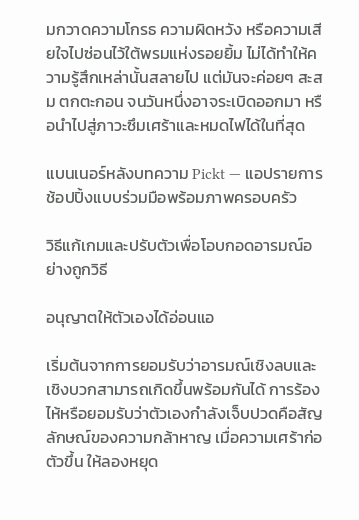มกวาดความโกรธ ความผิดหวัง หรือความเสียใจไปซ่อนไว้ใต้พรมแห่งรอยยิ้ม ไม่ได้ทำให้ความรู้สึกเหล่านั้นสลายไป แต่มันจะค่อยๆ สะสม ตกตะกอน จนวันหนึ่งอาจระเบิดออกมา หรือนำไปสู่ภาวะซึมเศร้าและหมดไฟได้ในที่สุด

แบนเนอร์หลังบทความ Pickt — แอปรายการช้อปปิ้งแบบร่วมมือพร้อมภาพครอบครัว

วิธีแก้เกมและปรับตัวเพื่อโอบกอดอารมณ์อย่างถูกวิธี

อนุญาตให้ตัวเองได้อ่อนแอ

เริ่มต้นจากการยอมรับว่าอารมณ์เชิงลบและเชิงบวกสามารถเกิดขึ้นพร้อมกันได้ การร้องไห้หรือยอมรับว่าตัวเองกำลังเจ็บปวดคือสัญลักษณ์ของความกล้าหาญ เมื่อความเศร้าก่อตัวขึ้น ให้ลองหยุด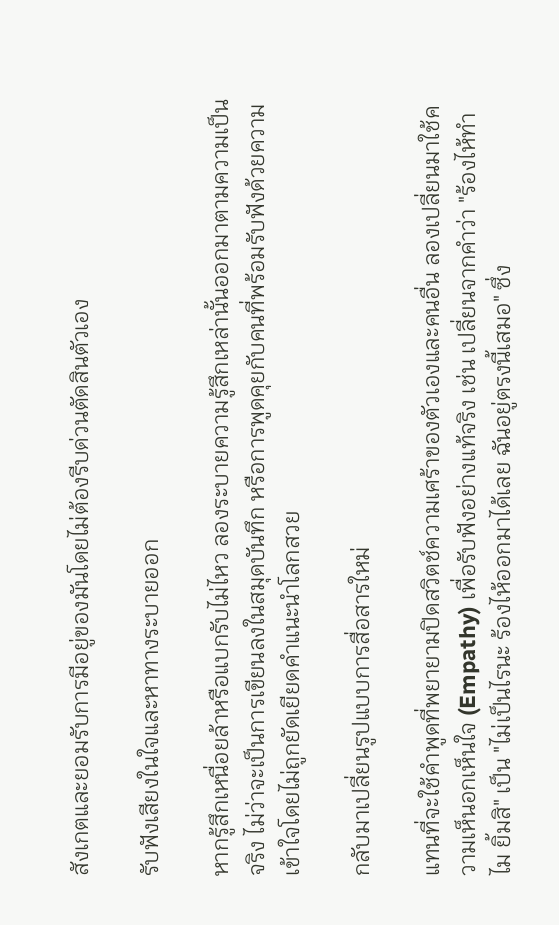สังเกตและยอมรับการมีอยู่ของมันโดยไม่ต้องรีบด่วนตัดสินตัวเอง

รับฟังเสียงในใจและหาทางระบายออก

หากรู้สึกเหนื่อยล้าหรือแบกรับไม่ไหว ลองระบายความรู้สึกเหล่านั้นออกมาตามความเป็นจริง ไม่ว่าจะเป็นการเขียนลงในสมุดบันทึก หรือการพูดคุยกับคนที่พร้อมรับฟังด้วยความเข้าใจโดยไม่ถูกยัดเยียดคำแนะนำโลกสวย

กลับมาเปลี่ยนรูปแบบการสื่อสารใหม่

แทนที่จะใช้คำพูดที่พยายามปิดสวิตช์ความเศร้าของตัวเองและคนอื่น ลองเปลี่ยนมาใช้ความเห็นอกเห็นใจ (Empathy) เพื่อรับฟังอย่างแท้จริง เช่น เปลี่ยนจากคำว่า "ร้องไห้ทำไม ยิ้มสิ" เป็น "ไม่เป็นไรนะ ร้องไห้ออกมาได้เลย ฉันอยู่ตรงนี้เสมอ" ซึ่ง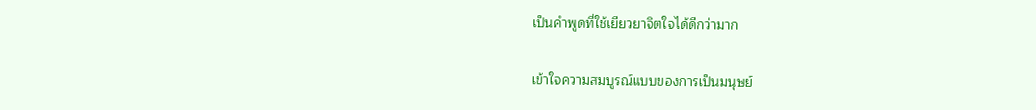เป็นคำพูดที่ใช้เยียวยาจิตใจได้ดีกว่ามาก

เข้าใจความสมบูรณ์แบบของการเป็นมนุษย์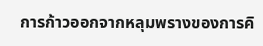การก้าวออกจากหลุมพรางของการคิ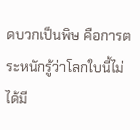ดบวกเป็นพิษ คือการตระหนักรู้ว่าโลกใบนี้ไม่ได้มี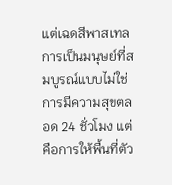แต่เฉดสีพาสเทล การเป็นมนุษย์ที่สมบูรณ์แบบไม่ใช่การมีความสุขตลอด 24 ชั่วโมง แต่คือการให้พื้นที่ตัว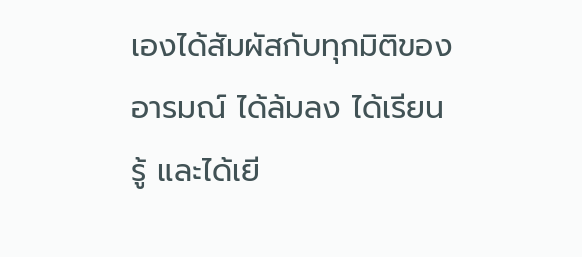เองได้สัมผัสกับทุกมิติของอารมณ์ ได้ล้มลง ได้เรียนรู้ และได้เยี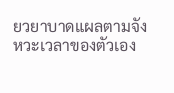ยวยาบาดแผลตามจังหวะเวลาของตัวเอง